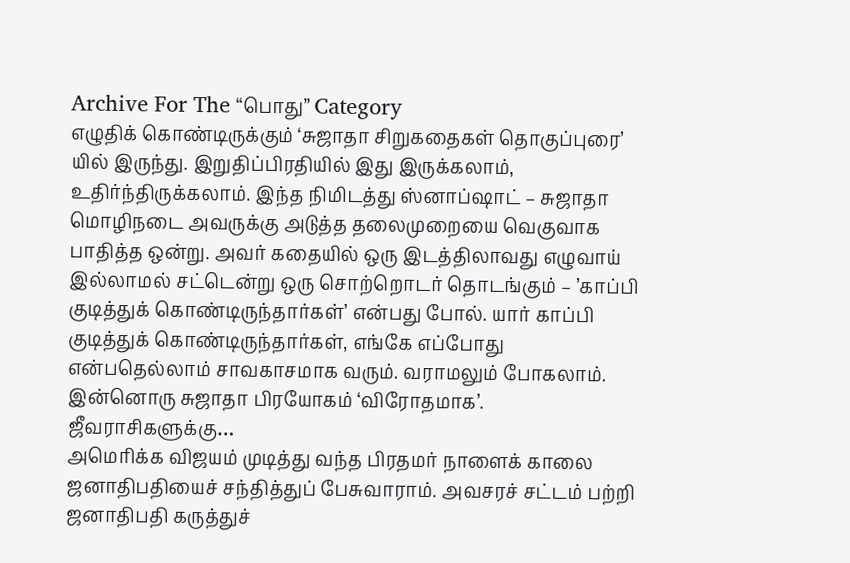Archive For The “பொது” Category
எழுதிக் கொண்டிருக்கும் ‘சுஜாதா சிறுகதைகள் தொகுப்புரை’ யில் இருந்து. இறுதிப்பிரதியில் இது இருக்கலாம், உதிர்ந்திருக்கலாம். இந்த நிமிடத்து ஸ்னாப்ஷாட் – சுஜாதா மொழிநடை அவருக்கு அடுத்த தலைமுறையை வெகுவாக பாதித்த ஒன்று. அவர் கதையில் ஒரு இடத்திலாவது எழுவாய் இல்லாமல் சட்டென்று ஒரு சொற்றொடர் தொடங்கும் – ’காப்பி குடித்துக் கொண்டிருந்தார்கள்’ என்பது போல். யார் காப்பி குடித்துக் கொண்டிருந்தார்கள், எங்கே எப்போது என்பதெல்லாம் சாவகாசமாக வரும். வராமலும் போகலாம். இன்னொரு சுஜாதா பிரயோகம் ‘விரோதமாக’. ஜீவராசிகளுக்கு…
அமெரிக்க விஜயம் முடித்து வந்த பிரதமர் நாளைக் காலை ஜனாதிபதியைச் சந்தித்துப் பேசுவாராம். அவசரச் சட்டம் பற்றி ஜனாதிபதி கருத்துச்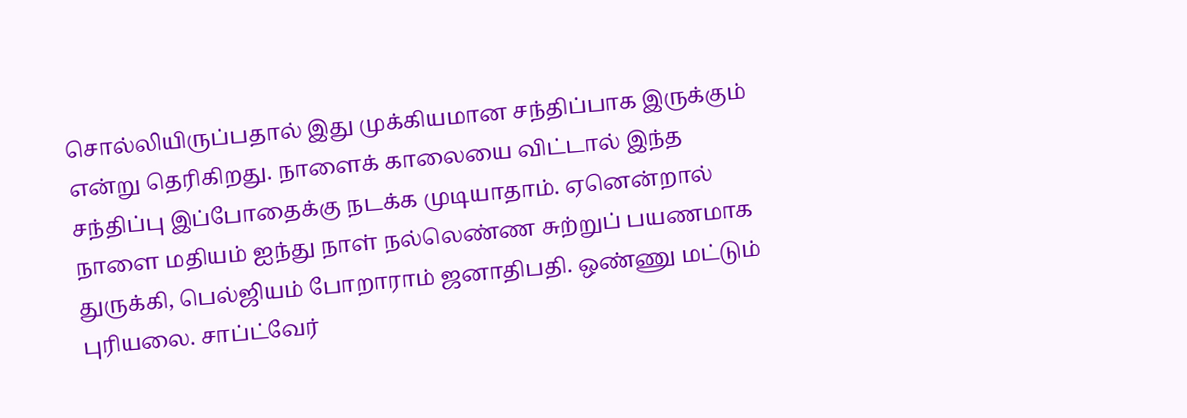சொல்லியிருப்பதால் இது முக்கியமான சந்திப்பாக இருக்கும் என்று தெரிகிறது. நாளைக் காலையை விட்டால் இந்த சந்திப்பு இப்போதைக்கு நடக்க முடியாதாம். ஏனென்றால் நாளை மதியம் ஐந்து நாள் நல்லெண்ண சுற்றுப் பயணமாக துருக்கி, பெல்ஜியம் போறாராம் ஜனாதிபதி. ஒண்ணு மட்டும் புரியலை. சாப்ட்வேர்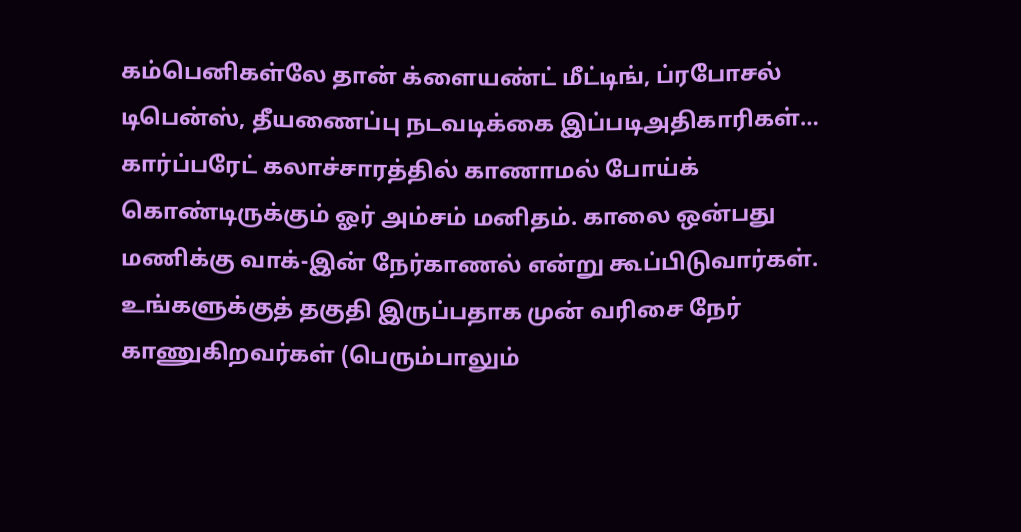கம்பெனிகள்லே தான் க்ளையண்ட் மீட்டிங், ப்ரபோசல் டிபென்ஸ், தீயணைப்பு நடவடிக்கை இப்படிஅதிகாரிகள்…
கார்ப்பரேட் கலாச்சாரத்தில் காணாமல் போய்க் கொண்டிருக்கும் ஓர் அம்சம் மனிதம். காலை ஒன்பது மணிக்கு வாக்-இன் நேர்காணல் என்று கூப்பிடுவார்கள். உங்களுக்குத் தகுதி இருப்பதாக முன் வரிசை நேர் காணுகிறவர்கள் (பெரும்பாலும்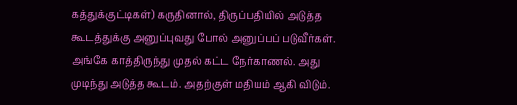கத்துக்குட்டிகள்) கருதினால், திருப்பதியில் அடுத்த கூடத்துக்கு அனுப்புவது போல் அனுப்பப் படுவீர்கள். அங்கே காத்திருந்து முதல் கட்ட நேர்காணல். அது முடிந்து அடுத்த கூடம். அதற்குள் மதியம் ஆகி விடும்.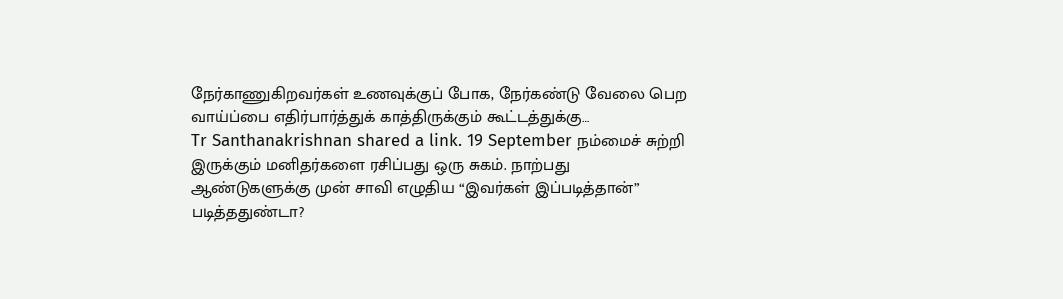நேர்காணுகிறவர்கள் உணவுக்குப் போக, நேர்கண்டு வேலை பெற வாய்ப்பை எதிர்பார்த்துக் காத்திருக்கும் கூட்டத்துக்கு…
Tr Santhanakrishnan shared a link. 19 September நம்மைச் சுற்றி இருக்கும் மனிதர்களை ரசிப்பது ஒரு சுகம். நாற்பது ஆண்டுகளுக்கு முன் சாவி எழுதிய “இவர்கள் இப்படித்தான்” படித்ததுண்டா?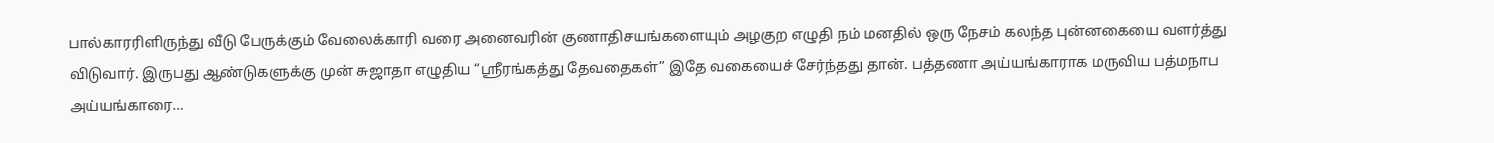பால்காரரிளிருந்து வீடு பேருக்கும் வேலைக்காரி வரை அனைவரின் குணாதிசயங்களையும் அழகுற எழுதி நம் மனதில் ஒரு நேசம் கலந்த புன்னகையை வளர்த்து விடுவார். இருபது ஆண்டுகளுக்கு முன் சுஜாதா எழுதிய “ஸ்ரீரங்கத்து தேவதைகள்” இதே வகையைச் சேர்ந்தது தான். பத்தணா அய்யங்காராக மருவிய பத்மநாப அய்யங்காரை…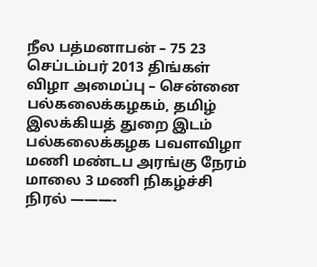நீல பத்மனாபன் – 75 23 செப்டம்பர் 2013 திங்கள் விழா அமைப்பு – சென்னை பல்கலைக்கழகம், தமிழ் இலக்கியத் துறை இடம் பல்கலைக்கழக பவளவிழா மணி மண்டப அரங்கு நேரம் மாலை 3 மணி நிகழ்ச்சி நிரல் ———-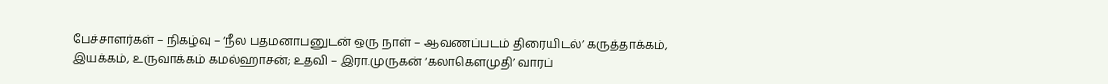பேச்சாளர்கள் – நிகழ்வு – ‘நீல பதமனாபனுடன் ஒரு நாள் – ஆவணப்படம் திரையிடல்’ கருத்தாக்கம், இயக்கம், உருவாக்கம் கமல்ஹாசன்; உதவி – இரா.முருகன் ‘கலாகௌமுதி’ வாரப்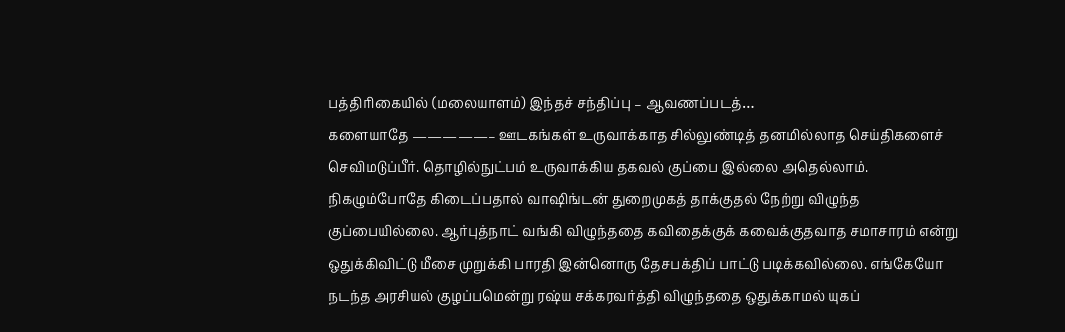பத்திரிகையில் (மலையாளம்) இந்தச் சந்திப்பு – ஆவணப்படத்…
களையாதே —————– ஊடகங்கள் உருவாக்காத சில்லுண்டித் தனமில்லாத செய்திகளைச் செவிமடுப்பீர். தொழில்நுட்பம் உருவாக்கிய தகவல் குப்பை இல்லை அதெல்லாம். நிகழும்போதே கிடைப்பதால் வாஷிங்டன் துறைமுகத் தாக்குதல் நேற்று விழுந்த குப்பையில்லை. ஆர்புத்நாட் வங்கி விழுந்ததை கவிதைக்குக் கவைக்குதவாத சமாசாரம் என்று ஒதுக்கிவிட்டு மீசை முறுக்கி பாரதி இன்னொரு தேசபக்திப் பாட்டு படிக்கவில்லை. எங்கேயோ நடந்த அரசியல் குழப்பமென்று ரஷ்ய சக்கரவர்த்தி விழுந்ததை ஒதுக்காமல் யுகப்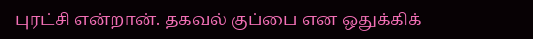புரட்சி என்றான். தகவல் குப்பை என ஒதுக்கிக்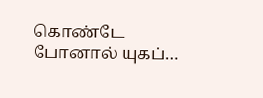கொண்டே போனால் யுகப்…